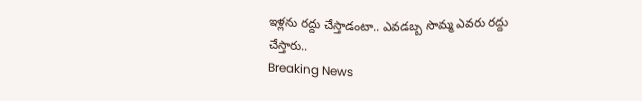ఇళ్లను రద్దు చేస్తాడంటా.. ఎవడబ్బ సొమ్మ ఎవరు రద్దు చేస్తారు..
Breaking News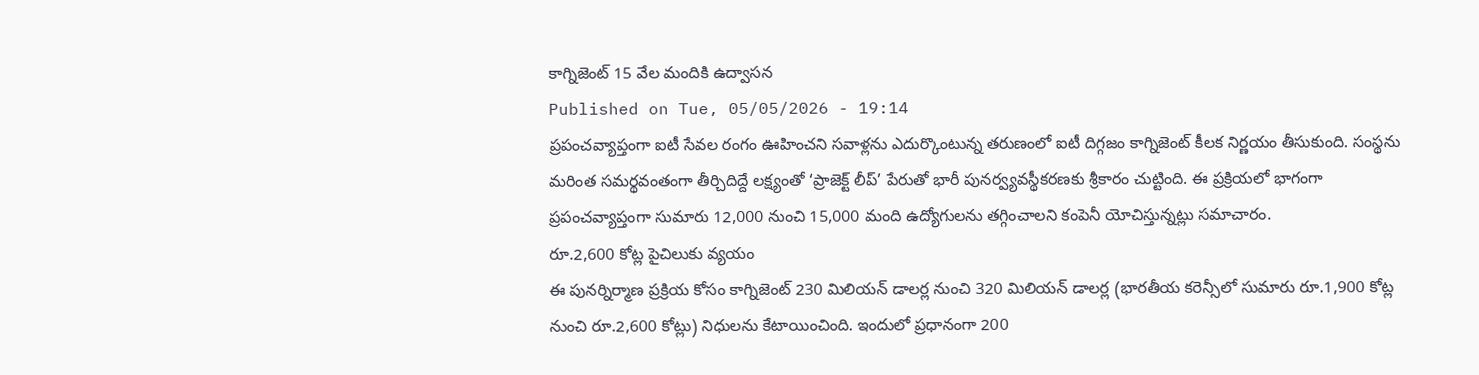కాగ్నిజెంట్ 15 వేల మందికి ఉద్వాసన
Published on Tue, 05/05/2026 - 19:14
ప్రపంచవ్యాప్తంగా ఐటీ సేవల రంగం ఊహించని సవాళ్లను ఎదుర్కొంటున్న తరుణంలో ఐటీ దిగ్గజం కాగ్నిజెంట్ కీలక నిర్ణయం తీసుకుంది. సంస్థను మరింత సమర్థవంతంగా తీర్చిదిద్దే లక్ష్యంతో ‘ప్రాజెక్ట్ లీప్’ పేరుతో భారీ పునర్వ్యవస్థీకరణకు శ్రీకారం చుట్టింది. ఈ ప్రక్రియలో భాగంగా ప్రపంచవ్యాప్తంగా సుమారు 12,000 నుంచి 15,000 మంది ఉద్యోగులను తగ్గించాలని కంపెనీ యోచిస్తున్నట్లు సమాచారం.
రూ.2,600 కోట్ల పైచిలుకు వ్యయం
ఈ పునర్నిర్మాణ ప్రక్రియ కోసం కాగ్నిజెంట్ 230 మిలియన్ డాలర్ల నుంచి 320 మిలియన్ డాలర్ల (భారతీయ కరెన్సీలో సుమారు రూ.1,900 కోట్ల నుంచి రూ.2,600 కోట్లు) నిధులను కేటాయించింది. ఇందులో ప్రధానంగా 200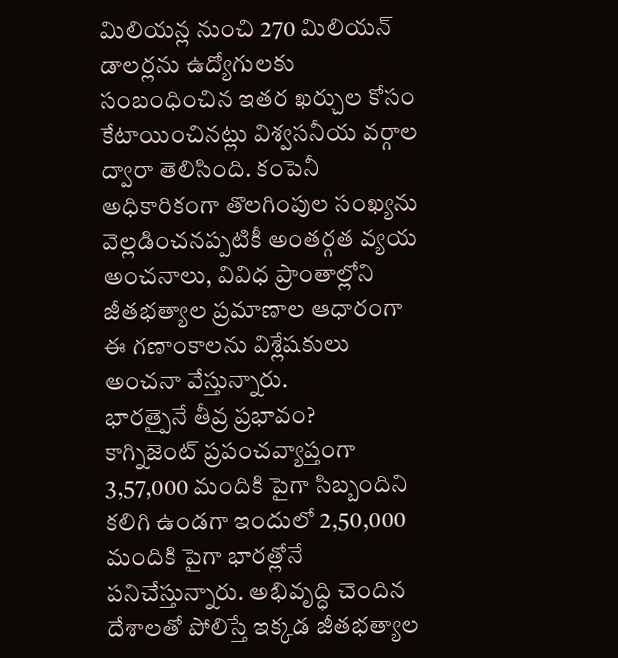మిలియన్ల నుంచి 270 మిలియన్ డాలర్లను ఉద్యోగులకు సంబంధించిన ఇతర ఖర్చుల కోసం కేటాయించినట్లు విశ్వసనీయ వర్గాల ద్వారా తెలిసింది. కంపెనీ అధికారికంగా తొలగింపుల సంఖ్యను వెల్లడించనప్పటికీ అంతర్గత వ్యయ అంచనాలు, వివిధ ప్రాంతాల్లోని జీతభత్యాల ప్రమాణాల ఆధారంగా ఈ గణాంకాలను విశ్లేషకులు అంచనా వేస్తున్నారు.
భారత్పైనే తీవ్ర ప్రభావం?
కాగ్నిజెంట్ ప్రపంచవ్యాప్తంగా 3,57,000 మందికి పైగా సిబ్బందిని కలిగి ఉండగా ఇందులో 2,50,000 మందికి పైగా భారత్లోనే పనిచేస్తున్నారు. అభివృద్ధి చెందిన దేశాలతో పోలిస్తే ఇక్కడ జీతభత్యాల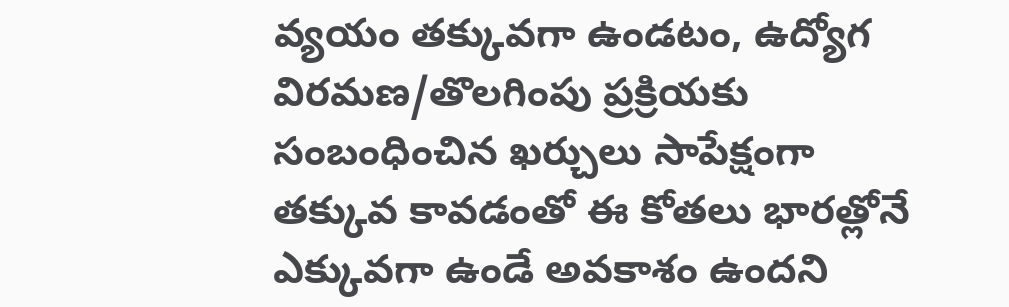వ్యయం తక్కువగా ఉండటం, ఉద్యోగ విరమణ/తొలగింపు ప్రక్రియకు సంబంధించిన ఖర్చులు సాపేక్షంగా తక్కువ కావడంతో ఈ కోతలు భారత్లోనే ఎక్కువగా ఉండే అవకాశం ఉందని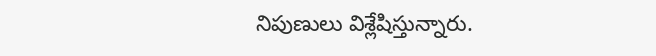నిపుణులు విశ్లేషిస్తున్నారు.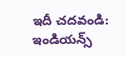ఇదీ చదవండి: ఇండియన్స్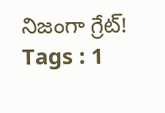నిజంగా గ్రేట్!
Tags : 1